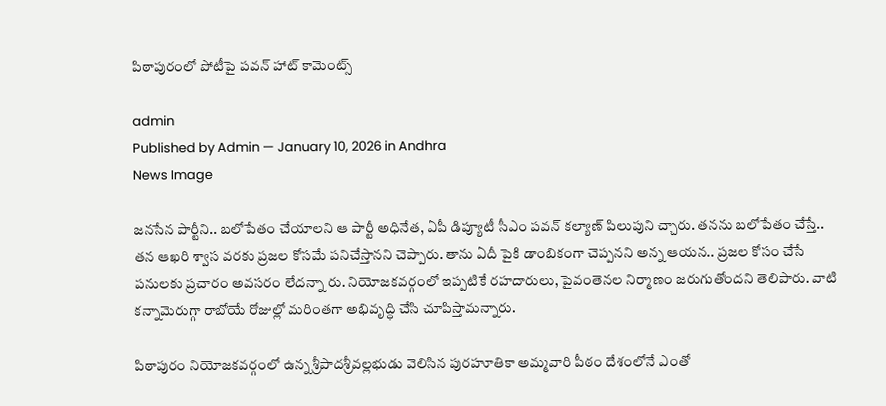పిఠాపురంలో పోటీపై పవన్ హాట్ కామెంట్స్

admin
Published by Admin — January 10, 2026 in Andhra
News Image

జ‌న‌సేన పార్టీని.. బ‌లోపేతం చేయాల‌ని ఆ పార్టీ అధినేత‌, ఏపీ డిప్యూటీ సీఎం ప‌వ‌న్ కల్యాణ్ పిలుపుని చ్చారు. తన‌ను బ‌లోపేతం చేస్తే.. త‌న ఆఖ‌రి శ్వాస వ‌ర‌కు ప్ర‌జ‌ల కోస‌మే ప‌నిచేస్తాన‌ని చెప్పారు. తాను ఏదీ పైకి డాంబికంగా చెప్ప‌న‌ని అన్న ఆయ‌న‌.. ప్ర‌జ‌ల కోసం చేసే ప‌నుల‌కు ప్ర‌చారం అవ‌స‌రం లేద‌న్నా రు. నియోజ‌క‌వ‌ర్గంలో ఇప్ప‌టికే ర‌హ‌దారులు, పైవంతెన‌ల నిర్మాణం జ‌రుగుతోంద‌ని తెలిపారు. వాటి క‌న్నామెరుగ్గా రాబోయే రోజుల్లో మ‌రింతగా అభివృద్ధి చేసి చూపిస్తామ‌న్నారు.

పిఠాపురం నియోజ‌క‌వ‌ర్గంలో ఉన్న శ్రీపాదశ్రీవల్లభుడు వెలిసిన పుర‌హూతికా అమ్మ‌వారి పీఠం దేశంలోనే ఎంతో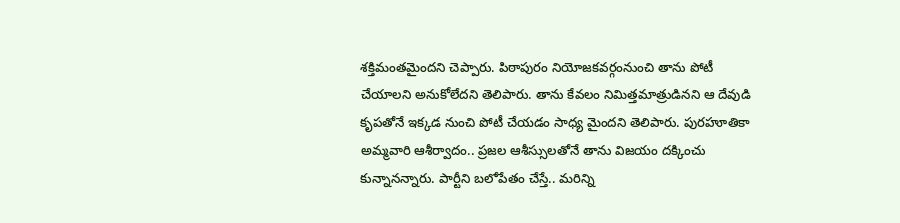శ‌క్తిమంత‌మైంద‌ని చెప్పారు. పిఠాపురం నియోజ‌క‌వ‌ర్గంనుంచి తాను పోటీ చేయాల‌ని అనుకోలేద‌ని తెలిపారు. తాను కేవ‌లం నిమిత్త‌మాత్రుడిన‌ని ఆ దేవుడి కృప‌తోనే ఇక్క‌డ నుంచి పోటీ చేయ‌డం సాధ్య మైందని తెలిపారు. పురహూతికా అమ్మ‌వారి ఆశీర్వాదం.. ప్ర‌జ‌ల ఆశీస్సుల‌తోనే తాను విజ‌యం ద‌క్కించు కున్నాన‌న్నారు. పార్టీని బ‌లోపేతం చేస్తే.. మ‌రిన్ని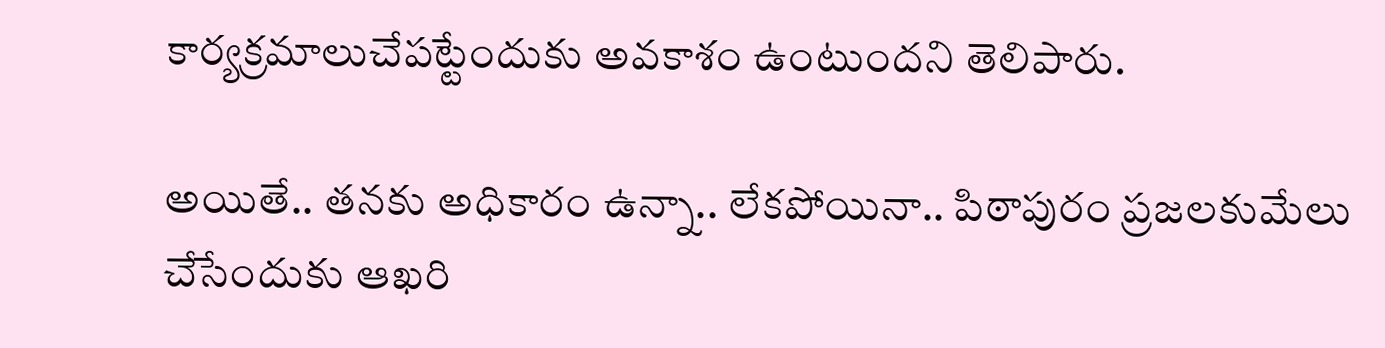కార్య‌క్ర‌మాలుచేప‌ట్టేందుకు అవ‌కాశం ఉంటుంద‌ని తెలిపారు.

అయితే.. త‌న‌కు అధికారం ఉన్నా.. లేక‌పోయినా.. పిఠాపురం ప్ర‌జ‌ల‌కుమేలు చేసేందుకు ఆఖ‌రి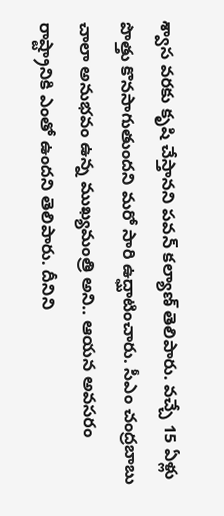శ్వాస వ‌ర‌కు కృషి చేస్తాన‌ని ప‌వ‌న్ క‌ల్యాణ్ తెలిపారు. వ‌చ్చే 15 ఏళ్లు పొత్తు కొన‌సాగుతుంద‌ని మ‌రో సారి ఉద్ఘాటించారు. సీఎం చంద్ర‌బాబు చాలా అనుభ‌వం ఉన్న ముఖ్య‌మంత్రి అని.. ఆయ‌న అవ‌స‌రం రాష్ట్రానికి ఎంతో ఉంద‌ని తెలిపారు. దీనిని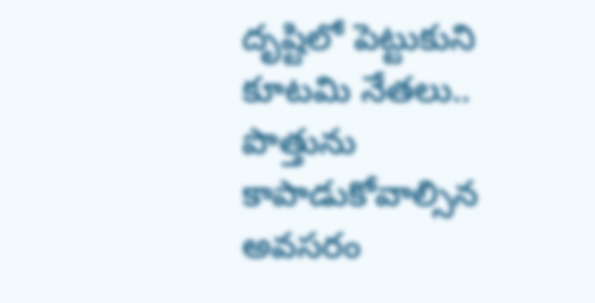దృష్టిలో పెట్టుకుని కూట‌మి నేత‌లు.. పొత్తును కాపాడుకోవాల్సిన అవ‌స‌రం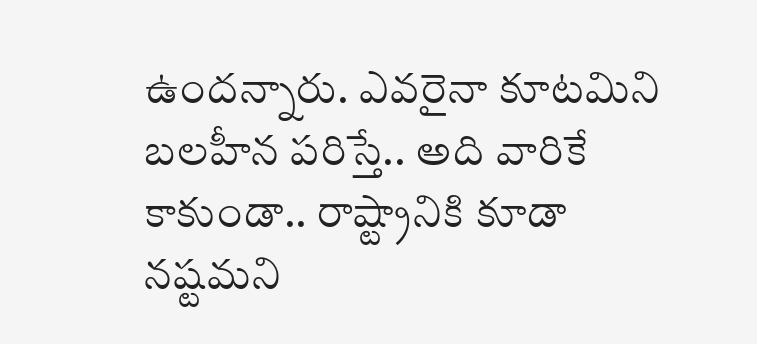ఉంద‌న్నారు. ఎవ‌రైనా కూట‌మిని బ‌ల‌హీన ప‌రిస్తే.. అది వారికే కాకుండా.. రాష్ట్రానికి కూడా న‌ష్ట‌మ‌ని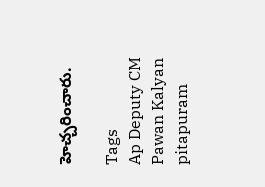హెచ్చ‌రించారు.

Tags
Ap Deputy CM Pawan Kalyan pitapuram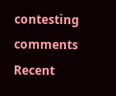contesting comments
Recent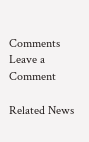Comments
Leave a Comment

Related News